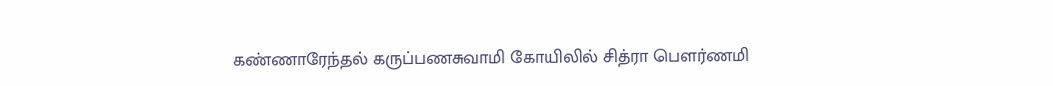கண்ணாரேந்தல் கருப்பணசுவாமி கோயிலில் சித்ரா பௌர்ணமி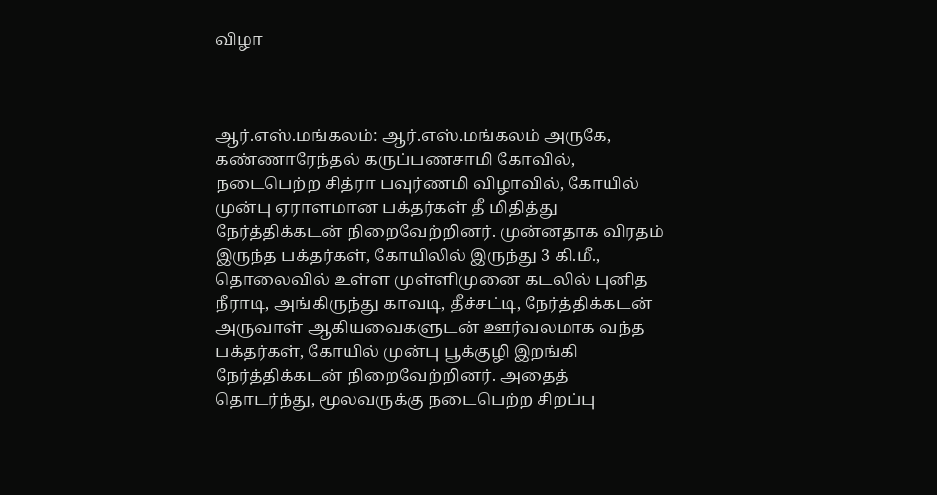விழா



ஆர்.எஸ்.மங்கலம்: ஆர்.எஸ்.மங்கலம் அருகே, கண்ணாரேந்தல் கருப்பணசாமி கோவில், நடைபெற்ற சித்ரா பவுர்ணமி விழாவில், கோயில் முன்பு ஏராளமான பக்தர்கள் தீ மிதித்து நேர்த்திக்கடன் நிறைவேற்றினர். முன்னதாக விரதம் இருந்த பக்தர்கள், கோயிலில் இருந்து 3 கி.மீ., தொலைவில் உள்ள முள்ளிமுனை கடலில் புனித நீராடி, அங்கிருந்து காவடி, தீச்சட்டி, நேர்த்திக்கடன் அருவாள் ஆகியவைகளுடன் ஊர்வலமாக வந்த பக்தர்கள், கோயில் முன்பு பூக்குழி இறங்கி நேர்த்திக்கடன் நிறைவேற்றினர். அதைத் தொடர்ந்து, மூலவருக்கு நடைபெற்ற சிறப்பு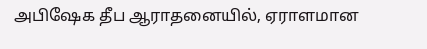அபிஷேக தீப ஆராதனையில், ஏராளமான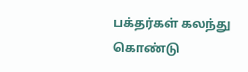பக்தர்கள் கலந்து கொண்டு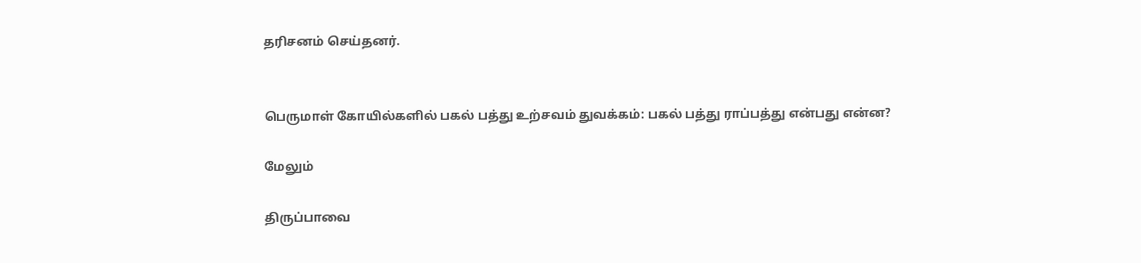தரிசனம் செய்தனர்.


பெருமாள் கோயில்களில் பகல் பத்து உற்சவம் துவக்கம்: பகல் பத்து ராப்பத்து என்பது என்ன?

மேலும்

திருப்பாவை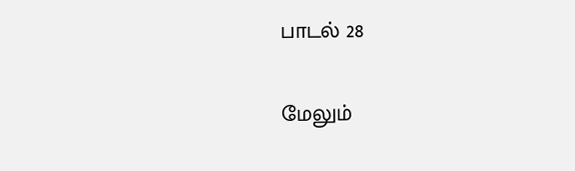பாடல் 28

மேலும்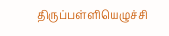திருப்பள்ளியெழுச்சி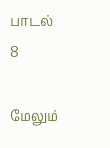பாடல் 8

மேலும்